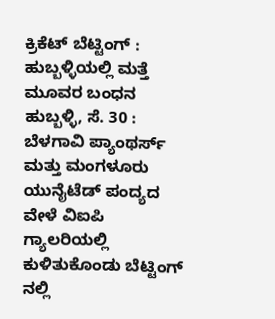ಕ್ರಿಕೆಟ್ ಬೆಟ್ಟಿಂಗ್ : ಹುಬ್ಬಳ್ಳಿಯಲ್ಲಿ ಮತ್ತೆ ಮೂವರ ಬಂಧನ
ಹುಬ್ಬಳ್ಳಿ, ಸೆ. 30 : ಬೆಳಗಾವಿ ಪ್ಯಾಂಥರ್ಸ್ ಮತ್ತು ಮಂಗಳೂರು ಯುನೈಟೆಡ್ ಪಂದ್ಯದ ವೇಳೆ ವಿಐಪಿ ಗ್ಯಾಲರಿಯಲ್ಲಿ ಕುಳಿತುಕೊಂಡು ಬೆಟ್ಟಿಂಗ್ ನಲ್ಲಿ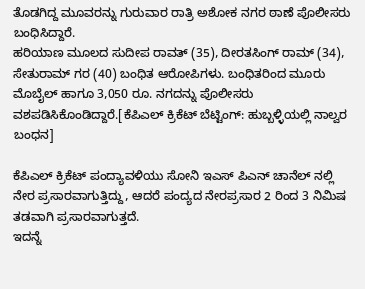ತೊಡಗಿದ್ದ ಮೂವರನ್ನು ಗುರುವಾರ ರಾತ್ರಿ ಅಶೋಕ ನಗರ ಠಾಣೆ ಪೊಲೀಸರು ಬಂಧಿಸಿದ್ದಾರೆ.
ಹರಿಯಾಣ ಮೂಲದ ಸುದೀಪ ರಾವತ್ (35), ದೀರತಸಿಂಗ್ ರಾಮ್ (34), ಸೇತುರಾಮ್ ಗರ (40) ಬಂಧಿತ ಆರೋಪಿಗಳು. ಬಂಧಿತರಿಂದ ಮೂರು ಮೊಬೈಲ್ ಹಾಗೂ 3,050 ರೂ. ನಗದನ್ನು ಪೊಲೀಸರು ವಶಪಡಿಸಿಕೊಂಡಿದ್ದಾರೆ.[ಕೆಪಿಎಲ್ ಕ್ರಿಕೆಟ್ ಬೆಟ್ಟಿಂಗ್: ಹುಬ್ಬಳ್ಳಿಯಲ್ಲಿ ನಾಲ್ವರ ಬಂಧನ]

ಕೆಪಿಎಲ್ ಕ್ರಿಕೆಟ್ ಪಂದ್ಯಾವಳಿಯು ಸೋನಿ ಇಎಸ್ ಪಿಎನ್ ಚಾನೆಲ್ ನಲ್ಲಿ ನೇರ ಪ್ರಸಾರವಾಗುತ್ತಿದ್ದು, ಆದರೆ ಪಂದ್ಯದ ನೇರಪ್ರಸಾರ 2 ರಿಂದ 3 ನಿಮಿಷ ತಡವಾಗಿ ಪ್ರಸಾರವಾಗುತ್ತದೆ.
ಇದನ್ನೆ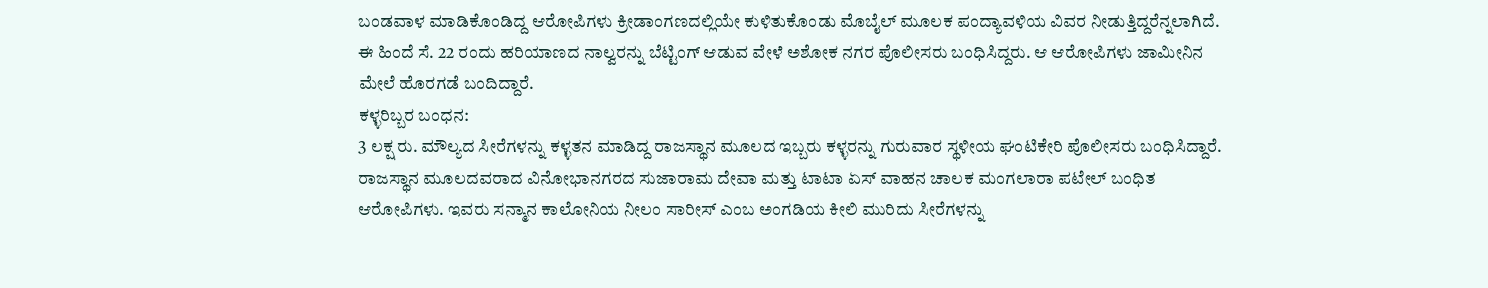ಬಂಡವಾಳ ಮಾಡಿಕೊಂಡಿದ್ದ ಆರೋಪಿಗಳು ಕ್ರೀಡಾಂಗಣದಲ್ಲಿಯೇ ಕುಳಿತುಕೊಂಡು ಮೊಬೈಲ್ ಮೂಲಕ ಪಂದ್ಯಾವಳಿಯ ವಿವರ ನೀಡುತ್ತಿದ್ದರೆನ್ನಲಾಗಿದೆ.
ಈ ಹಿಂದೆ ಸೆ. 22 ರಂದು ಹರಿಯಾಣದ ನಾಲ್ವರನ್ನು ಬೆಟ್ಟಿಂಗ್ ಆಡುವ ವೇಳೆ ಅಶೋಕ ನಗರ ಪೊಲೀಸರು ಬಂಧಿಸಿದ್ದರು. ಆ ಆರೋಪಿಗಳು ಜಾಮೀನಿನ ಮೇಲೆ ಹೊರಗಡೆ ಬಂದಿದ್ದಾರೆ.
ಕಳ್ಳರಿಬ್ಬರ ಬಂಧನ:
3 ಲಕ್ಷ ರು. ಮೌಲ್ಯದ ಸೀರೆಗಳನ್ನು ಕಳ್ಳತನ ಮಾಡಿದ್ದ ರಾಜಸ್ಥಾನ ಮೂಲದ ಇಬ್ಬರು ಕಳ್ಳರನ್ನು ಗುರುವಾರ ಸ್ಥಳೀಯ ಘಂಟಿಕೇರಿ ಪೊಲೀಸರು ಬಂಧಿಸಿದ್ದಾರೆ.
ರಾಜಸ್ಥಾನ ಮೂಲದವರಾದ ವಿನೋಭಾನಗರದ ಸುಜಾರಾಮ ದೇವಾ ಮತ್ತು ಟಾಟಾ ಏಸ್ ವಾಹನ ಚಾಲಕ ಮಂಗಲಾರಾ ಪಟೇಲ್ ಬಂಧಿತ ಆರೋಪಿಗಳು. ಇವರು ಸನ್ಮಾನ ಕಾಲೋನಿಯ ನೀಲಂ ಸಾರೀಸ್ ಎಂಬ ಅಂಗಡಿಯ ಕೀಲಿ ಮುರಿದು ಸೀರೆಗಳನ್ನು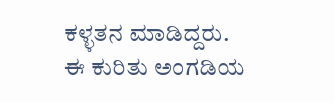ಕಳ್ಳತನ ಮಾಡಿದ್ದರು.
ಈ ಕುರಿತು ಅಂಗಡಿಯ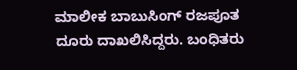ಮಾಲೀಕ ಬಾಬುಸಿಂಗ್ ರಜಪೂತ ದೂರು ದಾಖಲಿಸಿದ್ದರು. ಬಂಧಿತರು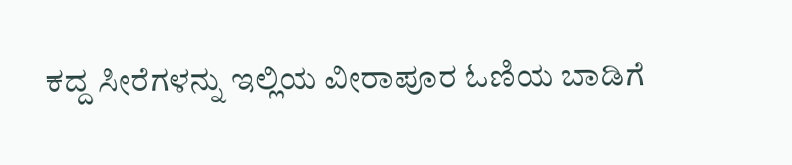ಕದ್ದ ಸೀರೆಗಳನ್ನು ಇಲ್ಲಿಯ ವೀರಾಪೂರ ಓಣಿಯ ಬಾಡಿಗೆ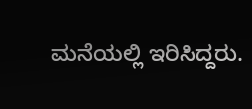ಮನೆಯಲ್ಲಿ ಇರಿಸಿದ್ದರು.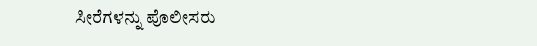ಸೀರೆಗಳನ್ನು ಪೊಲೀಸರು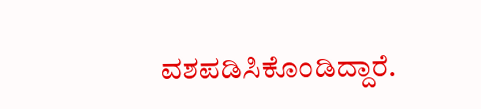ವಶಪಡಿಸಿಕೊಂಡಿದ್ದಾರೆ.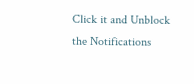Click it and Unblock the Notifications